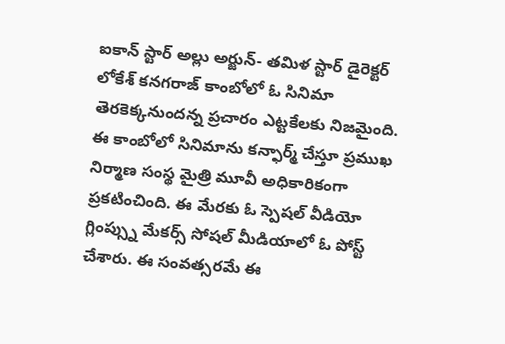ఐకాన్ స్టార్ అల్లు అర్జున్- తమిళ స్టార్ డైరెక్టర్ లోకేశ్ కనగరాజ్ కాంబోలో ఓ సినిమా తెరకెక్కనుందన్న ప్రచారం ఎట్టకేలకు నిజమైంది. ఈ కాంబోలో సినిమాను కన్ఫార్మ్ చేస్తూ ప్రముఖ నిర్మాణ సంస్థ మైత్రి మూవీ అధికారికంగా ప్రకటించింది. ఈ మేరకు ఓ స్పెషల్ వీడియో గ్లింప్స్ను మేకర్స్ సోషల్ మీడియాలో ఓ పోస్ట్ చేశారు. ఈ సంవత్సరమే ఈ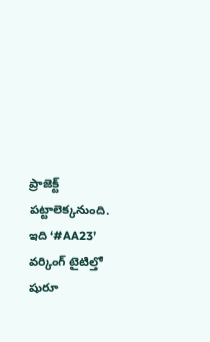ప్రాజెక్ట్ పట్టాలెక్కనుంది. ఇది ‘#AA23’ వర్కింగ్ టైటిల్తో షురూ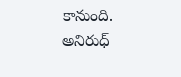కానుంది. అనిరుధ్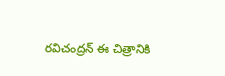రవిచంద్రన్ ఈ చిత్రానికి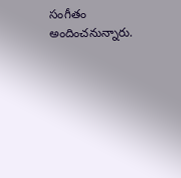సంగీతం అందించనున్నారు.